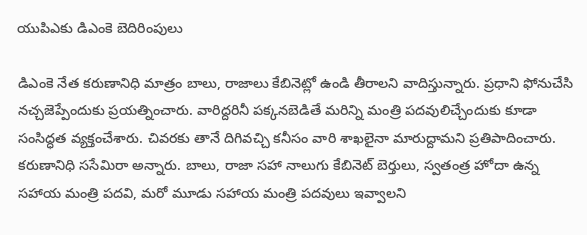యుపిఎకు డిఎంకె బెదిరింపులు

డిఎంకె నేత కరుణానిధి మాత్రం బాలు, రాజాలు కేబినెట్లో ఉండి తీరాలని వాదిస్తున్నారు. ప్రధాని ఫోనుచేసి నచ్చజెప్పేందుకు ప్రయత్నించారు. వారిద్దరినీ పక్కనబెడితే మరిన్ని మంత్రి పదవులిచ్చేందుకు కూడా సంసిద్ధత వ్యక్తంచేశారు. చివరకు తానే దిగివచ్చి కనీసం వారి శాఖలైనా మారుద్దామని ప్రతిపాదించారు. కరుణానిధి ససేమిరా అన్నారు. బాలు, రాజా సహా నాలుగు కేబినెట్ బెర్తులు, స్వతంత్ర హోదా ఉన్న సహాయ మంత్రి పదవి, మరో మూడు సహాయ మంత్రి పదవులు ఇవ్వాలని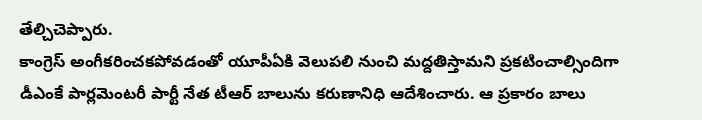తేల్చిచెప్పారు.
కాంగ్రెస్ అంగీకరించకపోవడంతో యూపీఏకి వెలుపలి నుంచి మద్దతిస్తామని ప్రకటించాల్సిందిగా డీఎంకే పార్లమెంటరీ పార్టీ నేత టీఆర్ బాలును కరుణానిధి ఆదేశించారు. ఆ ప్రకారం బాలు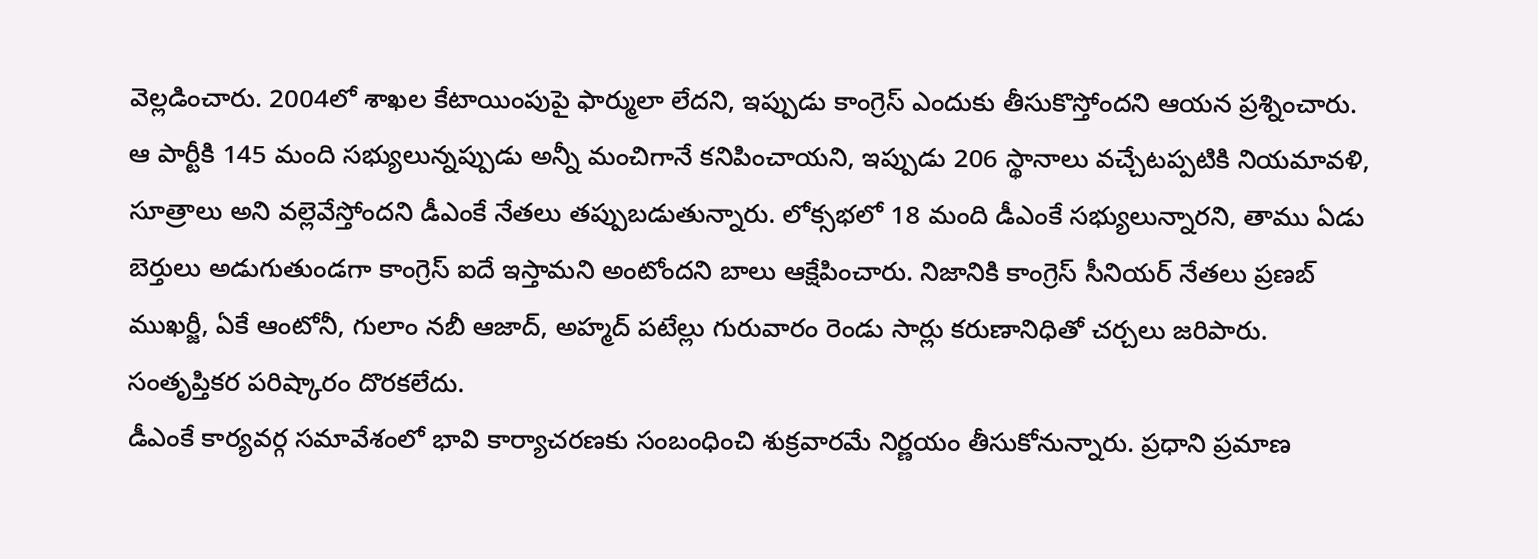వెల్లడించారు. 2004లో శాఖల కేటాయింపుపై ఫార్ములా లేదని, ఇప్పుడు కాంగ్రెస్ ఎందుకు తీసుకొస్తోందని ఆయన ప్రశ్నించారు. ఆ పార్టీకి 145 మంది సభ్యులున్నప్పుడు అన్నీ మంచిగానే కనిపించాయని, ఇప్పుడు 206 స్థానాలు వచ్చేటప్పటికి నియమావళి, సూత్రాలు అని వల్లెవేస్తోందని డీఎంకే నేతలు తప్పుబడుతున్నారు. లోక్సభలో 18 మంది డీఎంకే సభ్యులున్నారని, తాము ఏడు బెర్తులు అడుగుతుండగా కాంగ్రెస్ ఐదే ఇస్తామని అంటోందని బాలు ఆక్షేపించారు. నిజానికి కాంగ్రెస్ సీనియర్ నేతలు ప్రణబ్ ముఖర్జీ, ఏకే ఆంటోనీ, గులాం నబీ ఆజాద్, అహ్మద్ పటేల్లు గురువారం రెండు సార్లు కరుణానిధితో చర్చలు జరిపారు. సంతృప్తికర పరిష్కారం దొరకలేదు.
డీఎంకే కార్యవర్గ సమావేశంలో భావి కార్యాచరణకు సంబంధించి శుక్రవారమే నిర్ణయం తీసుకోనున్నారు. ప్రధాని ప్రమాణ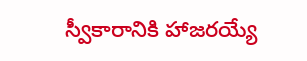స్వీకారానికి హాజరయ్యే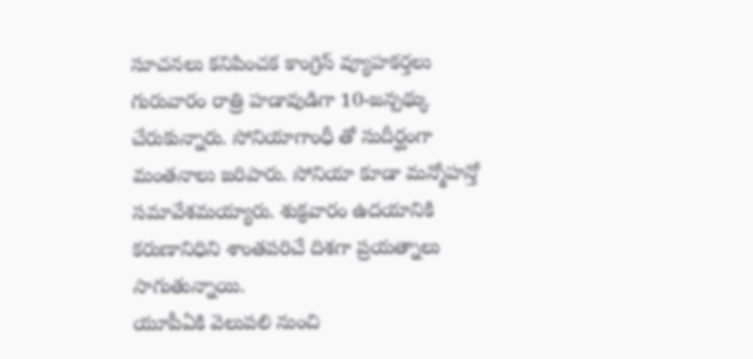సూచనలు కనిపించక కాంగ్రెస్ వ్యూహకర్తలు గురువారం రాత్రి హడావుడిగా 10-జన్పథ్కు చేరుకున్నారు. సోనియాగాంధీ తో సుదీర్ఘంగా మంతనాలు జరిపారు. సోనియా కూడా మన్మోహన్తో సమావేశమయ్యారు. శుక్రవారం ఉదయానికి కరుణానిధిని శాంతపరిచే దిశగా ప్రయత్నాలు సాగుతున్నాయి.
యూపీఏకి వెలుపలి నుంచి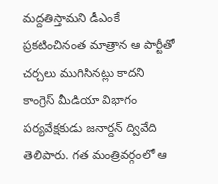మద్దతిస్తామని డీఎంకే ప్రకటించినంత మాత్రాన ఆ పార్టీతో చర్చలు ముగిసినట్లు కాదని కాంగ్రెస్ మీడియా విభాగం పర్యవేక్షకుడు జనార్దన్ ద్వివేది తెలిపారు. గత మంత్రివర్గంలో ఆ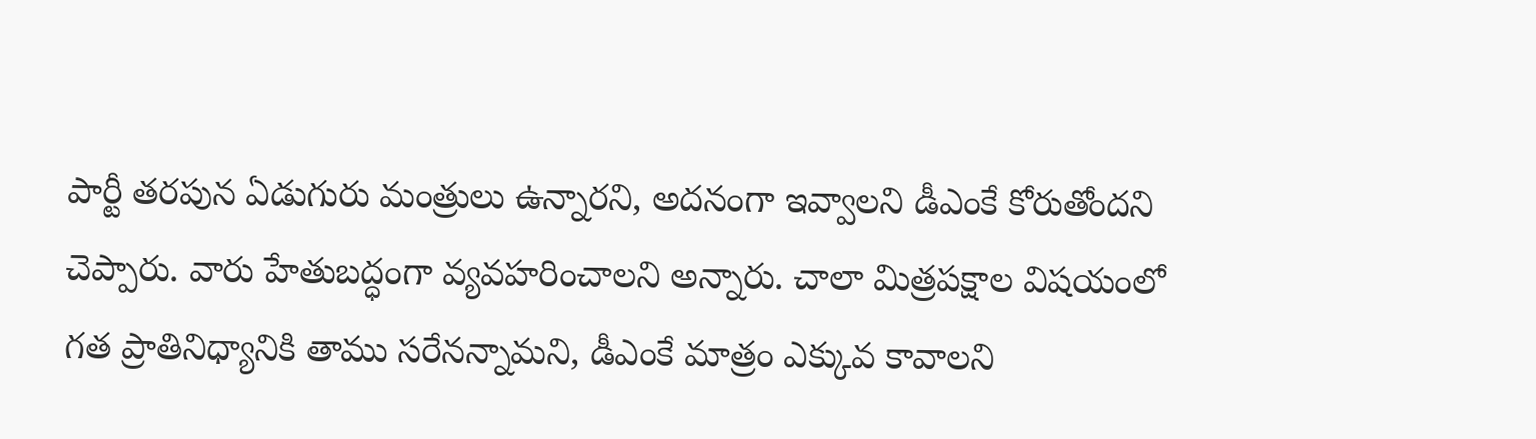పార్టీ తరపున ఏడుగురు మంత్రులు ఉన్నారని, అదనంగా ఇవ్వాలని డీఎంకే కోరుతోందని చెప్పారు. వారు హేతుబద్ధంగా వ్యవహరించాలని అన్నారు. చాలా మిత్రపక్షాల విషయంలో గత ప్రాతినిధ్యానికి తాము సరేనన్నామని, డీఎంకే మాత్రం ఎక్కువ కావాలని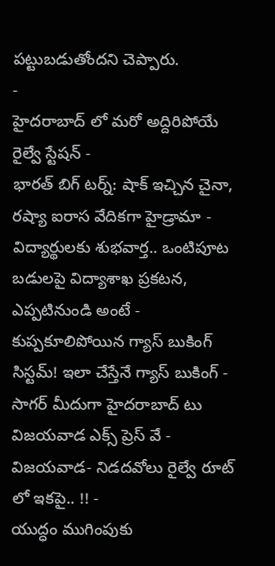పట్టుబడుతోందని చెప్పారు.
-
హైదరాబాద్ లో మరో అద్దిరిపోయే రైల్వే స్టేషన్ -
భారత్ బిగ్ టర్న్: షాక్ ఇచ్చిన చైనా, రష్యా ఐరాస వేదికగా హైడ్రామా -
విద్యార్థులకు శుభవార్త.. ఒంటిపూట బడులపై విద్యాశాఖ ప్రకటన, ఎప్పటినుండి అంటే -
కుప్పకూలిపోయిన గ్యాస్ బుకింగ్ సిస్టమ్! ఇలా చేస్తేనే గ్యాస్ బుకింగ్ -
సాగర్ మీదుగా హైదరాబాద్ టు విజయవాడ ఎక్స్ ప్రెస్ వే -
విజయవాడ- నిడదవోలు రైల్వే రూట్ లో ఇకపై.. !! -
యుద్ధం ముగింపుకు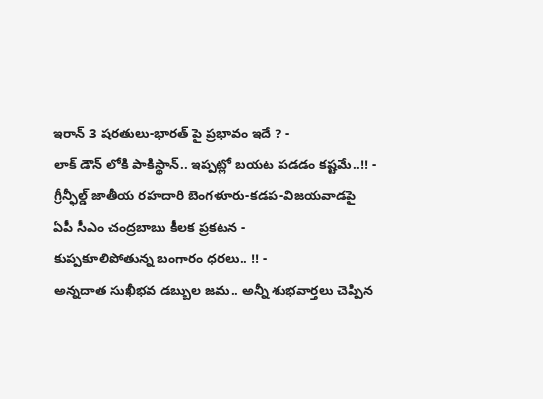ఇరాన్ 3 షరతులు-భారత్ పై ప్రభావం ఇదే ? -
లాక్ డౌన్ లోకి పాకిస్థాన్.. ఇప్పట్లో బయట పడడం కష్టమే..!! -
గ్రీన్ఫీల్డ్ జాతీయ రహదారి బెంగళూరు-కడప-విజయవాడపై ఏపీ సీఎం చంద్రబాబు కీలక ప్రకటన -
కుప్పకూలిపోతున్న బంగారం ధరలు.. !! -
అన్నదాత సుఖీభవ డబ్బుల జమ.. అన్నీ శుభవార్తలు చెప్పిన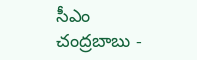సీఎం చంద్రబాబు -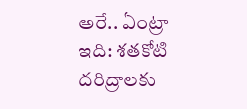అరే.. ఏంట్రా ఇది: శతకోటి దరిద్రాలకు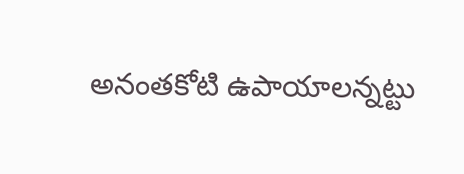అనంతకోటి ఉపాయాలన్నట్టు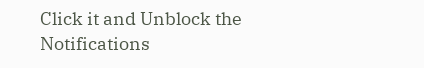Click it and Unblock the Notifications